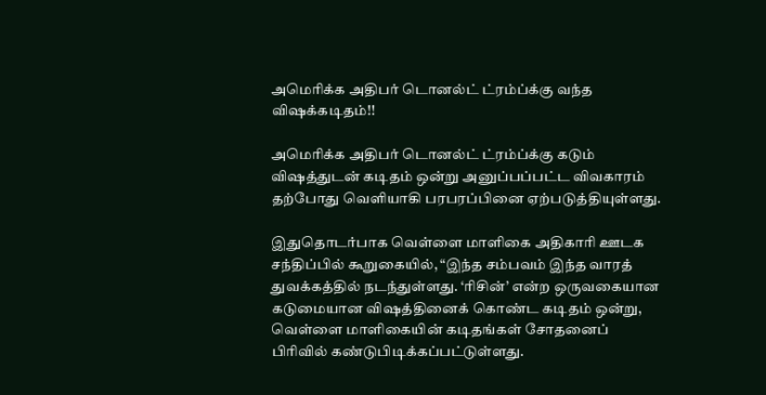அமெரிக்க அதிபர் டொனல்ட் ட்ரம்ப்க்கு வந்த விஷக்கடிதம்!!

அமெரிக்க அதிபர் டொனல்ட் ட்ரம்ப்க்கு கடும் விஷத்துடன் கடிதம் ஒன்று அனுப்பப்பட்ட விவகாரம் தற்போது வெளியாகி பரபரப்பினை ஏற்படுத்தியுள்ளது.

இதுதொடர்பாக வெள்ளை மாளிகை அதிகாரி ஊடக சந்திப்பில் கூறுகையில், “இந்த சம்பவம் இந்த வாரத் துவக்கத்தில் நடந்துள்ளது. ‘ரிசின்’ என்ற ஒருவகையான கடுமையான விஷத்தினைக் கொண்ட கடிதம் ஒன்று, வெள்ளை மாளிகையின் கடிதங்கள் சோதனைப் பிரிவில் கண்டுபிடிக்கப்பட்டுள்ளது.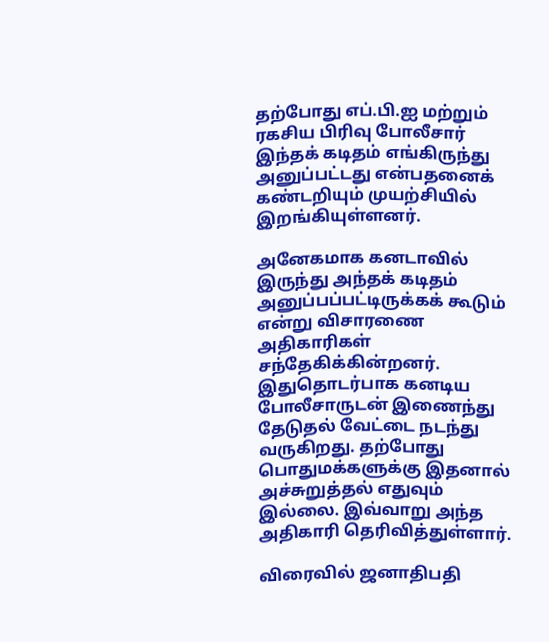தற்போது எப்.பி.ஐ மற்றும் ரகசிய பிரிவு போலீசார் இந்தக் கடிதம் எங்கிருந்து அனுப்பட்டது என்பதனைக் கண்டறியும் முயற்சியில் இறங்கியுள்ளனர்.

அனேகமாக கனடாவில் இருந்து அந்தக் கடிதம் அனுப்பப்பட்டிருக்கக் கூடும் என்று விசாரணை அதிகாரிகள் சந்தேகிக்கின்றனர். இதுதொடர்பாக கனடிய போலீசாருடன் இணைந்து தேடுதல் வேட்டை நடந்து வருகிறது. தற்போது பொதுமக்களுக்கு இதனால் அச்சுறுத்தல் எதுவும் இல்லை. இவ்வாறு அந்த அதிகாரி தெரிவித்துள்ளார்.

விரைவில் ஜனாதிபதி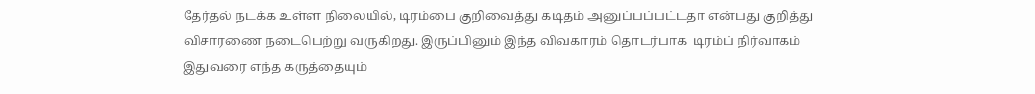தேர்தல் நடக்க உள்ள நிலையில், டிரம்பை குறிவைத்து கடிதம் அனுப்பப்பட்டதா என்பது குறித்து விசாரணை நடைபெற்று வருகிறது. இருப்பினும் இந்த விவகாரம் தொடர்பாக  டிரம்ப் நிர்வாகம் இதுவரை எந்த கருத்தையும்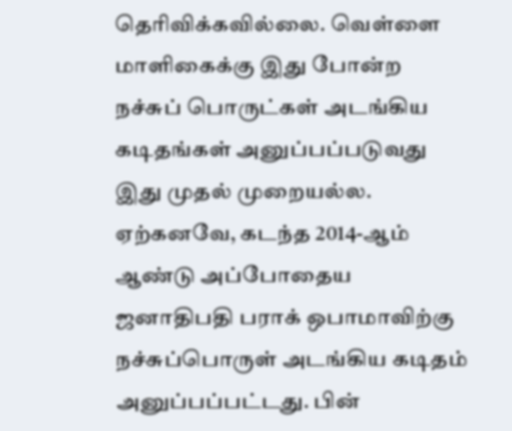தெரிவிக்கவில்லை. வெள்ளை மாளிகைக்கு இது போன்ற நச்சுப் பொருட்கள் அடங்கிய கடிதங்கள் அனுப்பப்படுவது இது முதல் முறையல்ல. ஏற்கனவே, கடந்த 2014-ஆம் ஆண்டு அப்போதைய ஜனாதிபதி பராக் ஒபாமாவிற்கு நச்சுப்பொருள் அடங்கிய கடிதம் அனுப்பப்பட்டது. பின்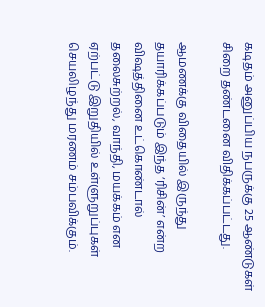கடிதம் அனுப்பிய நபருக்கு 25 ஆண்டுகள் சிறை தண்டனை விதிக்கப்பட்டது.

ஆமணக்கு விதையில் இருந்து தயாரிக்கப்படும் இந்த ‘ரிசின்’ என்ற விஷத்தினை உட்கொண்டால் தலைசுற்றல், வாந்தி, மயக்கம் என ஏற்பட்டு இறுதியில் உள்ளுறுப்புகள் செயலிழந்து மரணம் சம்பவிக்கும்.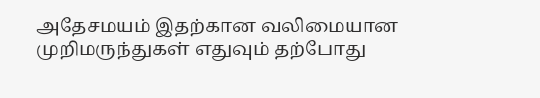அதேசமயம் இதற்கான வலிமையான முறிமருந்துகள் எதுவும் தற்போது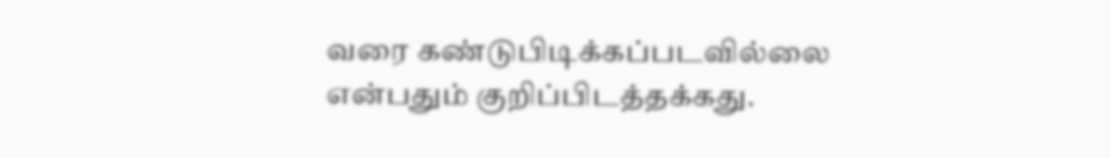வரை கண்டுபிடிக்கப்படவில்லை என்பதும் குறிப்பிடத்தக்கது.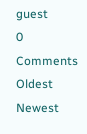guest
0 Comments
Oldest
Newest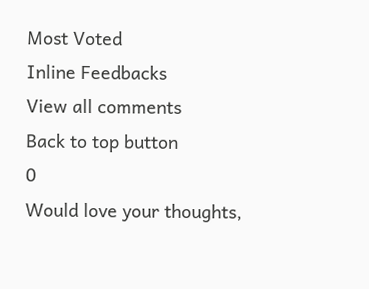Most Voted
Inline Feedbacks
View all comments
Back to top button
0
Would love your thoughts,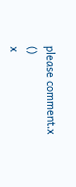please comment.x
()
x